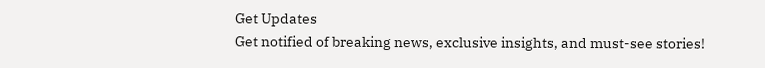Get Updates
Get notified of breaking news, exclusive insights, and must-see stories!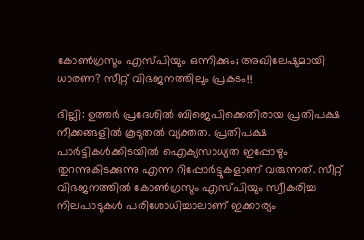കോണ്‍ഗ്രസും എസ്പിയും ഒന്നിക്കും; അഖിലേഷുമായി ധാരണ? സീറ്റ് വിഭജനത്തിലും പ്രകടം!!

ദില്ലി: ഉത്തര്‍ പ്രദേശില്‍ ബിജെപിക്കെതിരായ പ്രതിപക്ഷ നീക്കങ്ങളില്‍ കൂടുതല്‍ വ്യക്തത. പ്രതിപക്ഷ പാര്‍ട്ടികള്‍ക്കിടയില്‍ ഐക്യസാധ്യത ഇപ്പോഴും തുറന്നുകിടക്കുന്നു എന്ന റിപ്പോര്‍ട്ടുകളാണ് വരുന്നത്. സീറ്റ് വിഭജനത്തില്‍ കോണ്‍ഗ്രസും എസ്പിയും സ്വീകരിച്ച നിലപാടുകള്‍ പരിശോധിച്ചാലാണ് ഇക്കാര്യം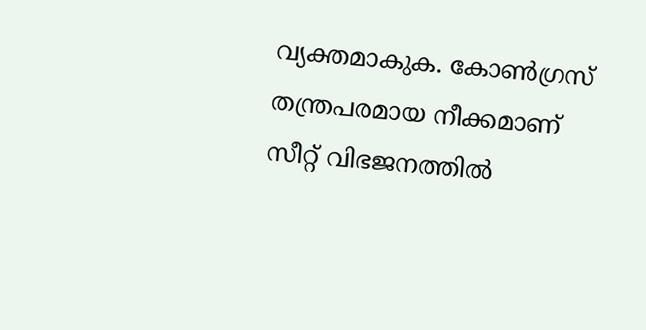വ്യക്തമാകുക. കോണ്‍ഗ്രസ് തന്ത്രപരമായ നീക്കമാണ് സീറ്റ് വിഭജനത്തില്‍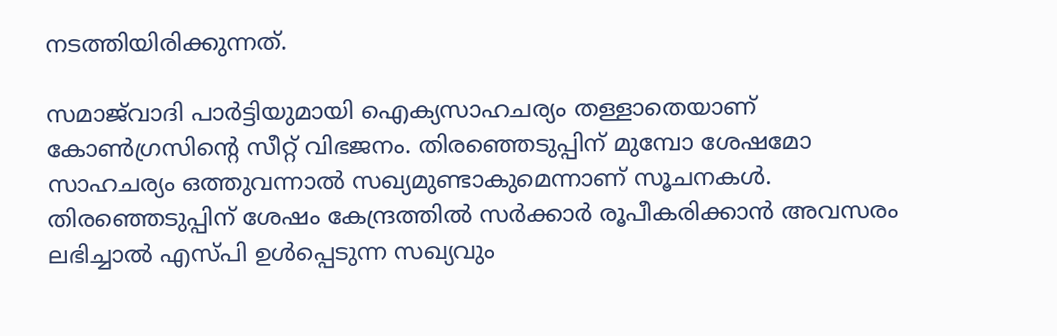നടത്തിയിരിക്കുന്നത്.

സമാജ്‌വാദി പാര്‍ട്ടിയുമായി ഐക്യസാഹചര്യം തള്ളാതെയാണ് കോണ്‍ഗ്രസിന്റെ സീറ്റ് വിഭജനം. തിരഞ്ഞെടുപ്പിന് മുമ്പോ ശേഷമോ സാഹചര്യം ഒത്തുവന്നാല്‍ സഖ്യമുണ്ടാകുമെന്നാണ് സൂചനകള്‍. തിരഞ്ഞെടുപ്പിന് ശേഷം കേന്ദ്രത്തില്‍ സര്‍ക്കാര്‍ രൂപീകരിക്കാന്‍ അവസരം ലഭിച്ചാല്‍ എസ്പി ഉള്‍പ്പെടുന്ന സഖ്യവും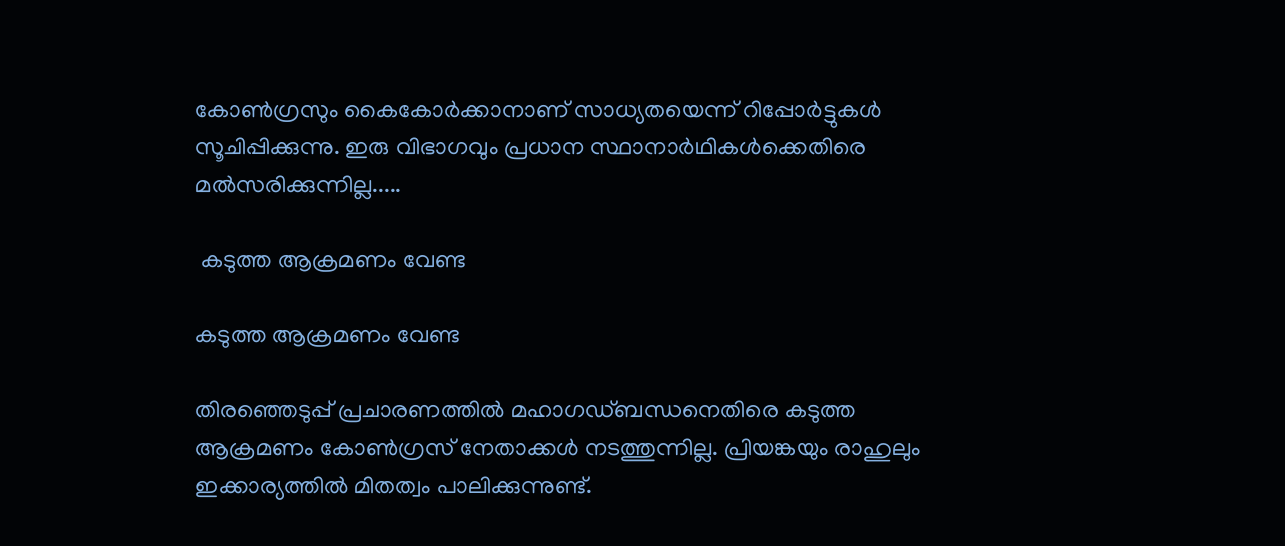കോണ്‍ഗ്രസും കൈകോര്‍ക്കാനാണ് സാധ്യതയെന്ന് റിപ്പോര്‍ട്ടുകള്‍ സൂചിപ്പിക്കുന്നു. ഇരു വിഭാഗവും പ്രധാന സ്ഥാനാര്‍ഥികള്‍ക്കെതിരെ മല്‍സരിക്കുന്നില്ല.....

 കടുത്ത ആക്രമണം വേണ്ട

കടുത്ത ആക്രമണം വേണ്ട

തിരഞ്ഞെടുപ്പ് പ്രചാരണത്തില്‍ മഹാഗഡ്ബന്ധനെതിരെ കടുത്ത ആക്രമണം കോണ്‍ഗ്രസ് നേതാക്കള്‍ നടത്തുന്നില്ല. പ്രിയങ്കയും രാഹുലും ഇക്കാര്യത്തില്‍ മിതത്വം പാലിക്കുന്നുണ്ട്.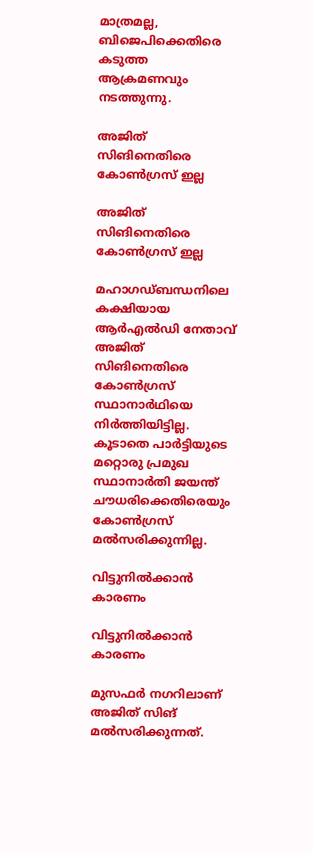മാത്രമല്ല, ബിജെപിക്കെതിരെ കടുത്ത ആക്രമണവും നടത്തുന്നു.

അജിത് സിങിനെതിരെ കോണ്‍ഗ്രസ് ഇല്ല

അജിത് സിങിനെതിരെ കോണ്‍ഗ്രസ് ഇല്ല

മഹാഗഡ്ബന്ധനിലെ കക്ഷിയായ ആര്‍എല്‍ഡി നേതാവ് അജിത് സിങിനെതിരെ കോണ്‍ഗ്രസ് സ്ഥാനാര്‍ഥിയെ നിര്‍ത്തിയിട്ടില്ല. കൂടാതെ പാര്‍ട്ടിയുടെ മറ്റൊരു പ്രമുഖ സ്ഥാനാര്‍തി ജയന്ത് ചൗധരിക്കെതിരെയും കോണ്‍ഗ്രസ് മല്‍സരിക്കുന്നില്ല.

വിട്ടുനില്‍ക്കാന്‍ കാരണം

വിട്ടുനില്‍ക്കാന്‍ കാരണം

മുസഫര്‍ നഗറിലാണ് അജിത് സിങ് മല്‍സരിക്കുന്നത്.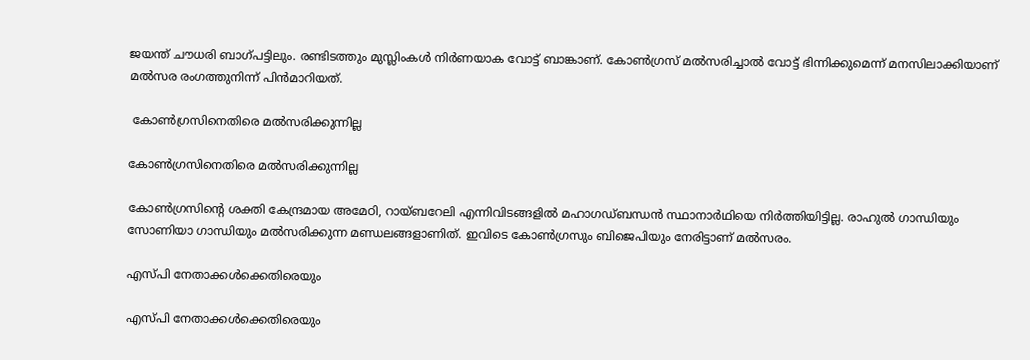ജയന്ത് ചൗധരി ബാഗ്പട്ടിലും. രണ്ടിടത്തും മുസ്ലിംകള്‍ നിര്‍ണയാക വോട്ട് ബാങ്കാണ്. കോണ്‍ഗ്രസ് മല്‍സരിച്ചാല്‍ വോട്ട് ഭിന്നിക്കുമെന്ന് മനസിലാക്കിയാണ് മല്‍സര രംഗത്തുനിന്ന് പിന്‍മാറിയത്.

 കോണ്‍ഗ്രസിനെതിരെ മല്‍സരിക്കുന്നില്ല

കോണ്‍ഗ്രസിനെതിരെ മല്‍സരിക്കുന്നില്ല

കോണ്‍ഗ്രസിന്റെ ശക്തി കേന്ദ്രമായ അമേഠി, റായ്ബറേലി എന്നിവിടങ്ങളില്‍ മഹാഗഡ്ബന്ധന്‍ സ്ഥാനാര്‍ഥിയെ നിര്‍ത്തിയിട്ടില്ല. രാഹുല്‍ ഗാന്ധിയും സോണിയാ ഗാന്ധിയും മല്‍സരിക്കുന്ന മണ്ഡലങ്ങളാണിത്. ഇവിടെ കോണ്‍ഗ്രസും ബിജെപിയും നേരിട്ടാണ് മല്‍സരം.

എസ്പി നേതാക്കള്‍ക്കെതിരെയും

എസ്പി നേതാക്കള്‍ക്കെതിരെയും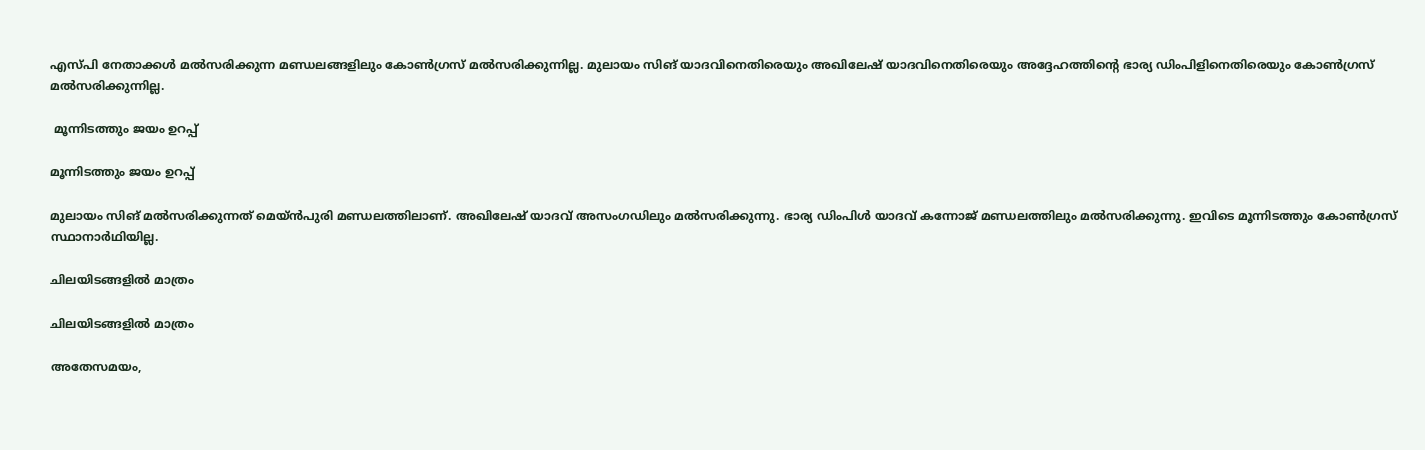എസ്പി നേതാക്കള്‍ മല്‍സരിക്കുന്ന മണ്ഡലങ്ങളിലും കോണ്‍ഗ്രസ് മല്‍സരിക്കുന്നില്ല. മുലായം സിങ് യാദവിനെതിരെയും അഖിലേഷ് യാദവിനെതിരെയും അദ്ദേഹത്തിന്റെ ഭാര്യ ഡിംപിളിനെതിരെയും കോണ്‍ഗ്രസ് മല്‍സരിക്കുന്നില്ല.

 മൂന്നിടത്തും ജയം ഉറപ്പ്

മൂന്നിടത്തും ജയം ഉറപ്പ്

മുലായം സിങ് മല്‍സരിക്കുന്നത് മെയ്ന്‍പുരി മണ്ഡലത്തിലാണ്. അഖിലേഷ് യാദവ് അസംഗഡിലും മല്‍സരിക്കുന്നു. ഭാര്യ ഡിംപിള്‍ യാദവ് കന്നോജ് മണ്ഡലത്തിലും മല്‍സരിക്കുന്നു. ഇവിടെ മൂന്നിടത്തും കോണ്‍ഗ്രസ് സ്ഥാനാര്‍ഥിയില്ല.

ചിലയിടങ്ങളില്‍ മാത്രം

ചിലയിടങ്ങളില്‍ മാത്രം

അതേസമയം,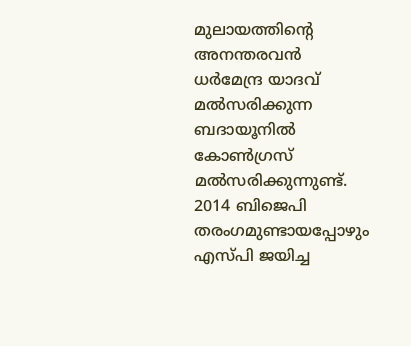മുലായത്തിന്റെ അനന്തരവന്‍ ധര്‍മേന്ദ്ര യാദവ് മല്‍സരിക്കുന്ന ബദായൂനില്‍ കോണ്‍ഗ്രസ് മല്‍സരിക്കുന്നുണ്ട്. 2014 ബിജെപി തരംഗമുണ്ടായപ്പോഴും എസ്പി ജയിച്ച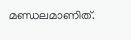മണ്ഡലമാണിത്.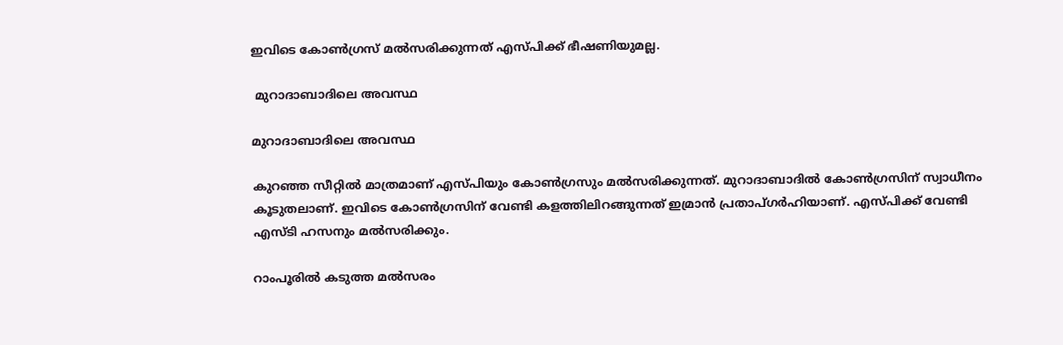ഇവിടെ കോണ്‍ഗ്രസ് മല്‍സരിക്കുന്നത് എസ്പിക്ക് ഭീഷണിയുമല്ല.

 മുറാദാബാദിലെ അവസ്ഥ

മുറാദാബാദിലെ അവസ്ഥ

കുറഞ്ഞ സീറ്റില്‍ മാത്രമാണ് എസ്പിയും കോണ്‍ഗ്രസും മല്‍സരിക്കുന്നത്. മുറാദാബാദില്‍ കോണ്‍ഗ്രസിന് സ്വാധീനം കൂടുതലാണ്. ഇവിടെ കോണ്‍ഗ്രസിന് വേണ്ടി കളത്തിലിറങ്ങുന്നത് ഇമ്രാന്‍ പ്രതാപ്ഗര്‍ഹിയാണ്. എസ്പിക്ക് വേണ്ടി എസ്ടി ഹസനും മല്‍സരിക്കും.

റാംപൂരില്‍ കടുത്ത മല്‍സരം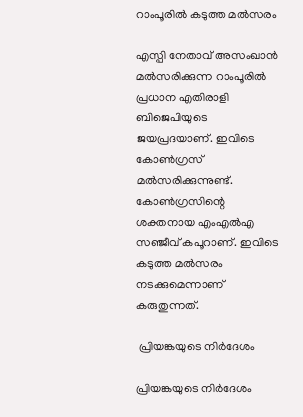റാംപൂരില്‍ കടുത്ത മല്‍സരം

എസ്പി നേതാവ് അസംഖാന്‍ മല്‍സരിക്കുന്ന റാംപൂരില്‍ പ്രധാന എതിരാളി ബിജെപിയുടെ ജയപ്രദയാണ്. ഇവിടെ കോണ്‍ഗ്രസ് മല്‍സരിക്കുന്നുണ്ട്. കോണ്‍ഗ്രസിന്റെ ശക്തനായ എംഎല്‍എ സഞ്ജീവ് കപൂറാണ്. ഇവിടെ കടുത്ത മല്‍സരം നടക്കുമെന്നാണ് കരുതുന്നത്.

 പ്രിയങ്കയുടെ നിര്‍ദേശം

പ്രിയങ്കയുടെ നിര്‍ദേശം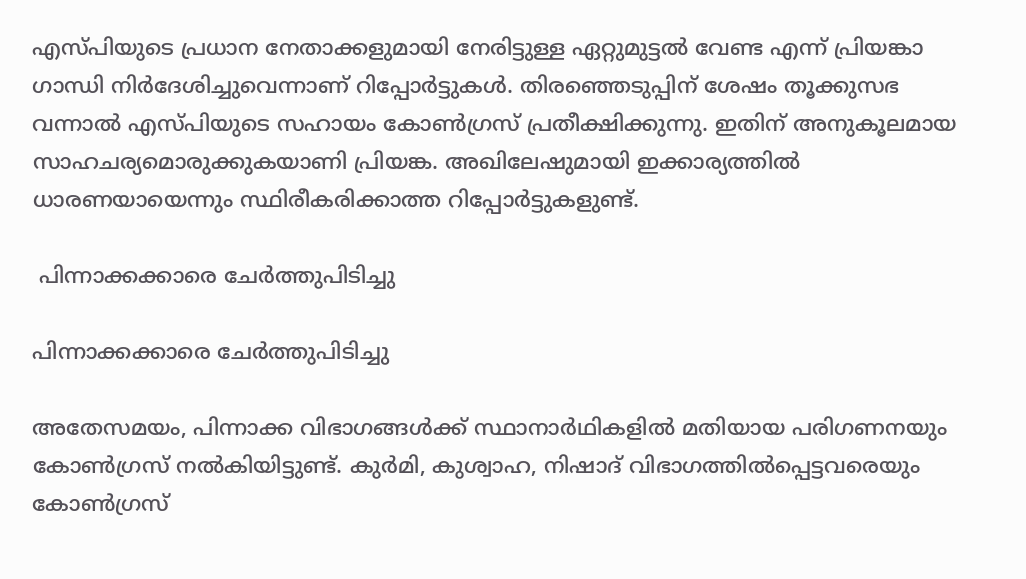എസ്പിയുടെ പ്രധാന നേതാക്കളുമായി നേരിട്ടുള്ള ഏറ്റുമുട്ടല്‍ വേണ്ട എന്ന് പ്രിയങ്കാ ഗാന്ധി നിര്‍ദേശിച്ചുവെന്നാണ് റിപ്പോര്‍ട്ടുകള്‍. തിരഞ്ഞെടുപ്പിന് ശേഷം തൂക്കുസഭ വന്നാല്‍ എസ്പിയുടെ സഹായം കോണ്‍ഗ്രസ് പ്രതീക്ഷിക്കുന്നു. ഇതിന് അനുകൂലമായ സാഹചര്യമൊരുക്കുകയാണി പ്രിയങ്ക. അഖിലേഷുമായി ഇക്കാര്യത്തില്‍ ധാരണയായെന്നും സ്ഥിരീകരിക്കാത്ത റിപ്പോര്‍ട്ടുകളുണ്ട്.

 പിന്നാക്കക്കാരെ ചേര്‍ത്തുപിടിച്ചു

പിന്നാക്കക്കാരെ ചേര്‍ത്തുപിടിച്ചു

അതേസമയം, പിന്നാക്ക വിഭാഗങ്ങള്‍ക്ക് സ്ഥാനാര്‍ഥികളില്‍ മതിയായ പരിഗണനയും കോണ്‍ഗ്രസ് നല്‍കിയിട്ടുണ്ട്. കുര്‍മി, കുശ്വാഹ, നിഷാദ് വിഭാഗത്തില്‍പ്പെട്ടവരെയും കോണ്‍ഗ്രസ്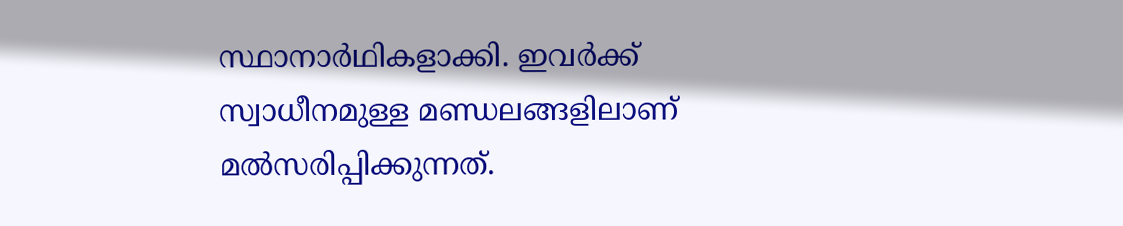സ്ഥാനാര്‍ഥികളാക്കി. ഇവര്‍ക്ക് സ്വാധീനമുള്ള മണ്ഡലങ്ങളിലാണ് മല്‍സരിപ്പിക്കുന്നത്.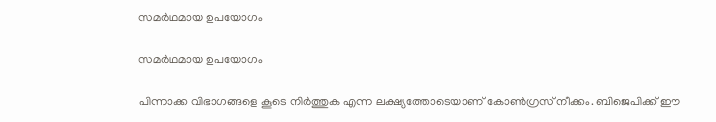സമര്‍ഥമായ ഉപയോഗം

സമര്‍ഥമായ ഉപയോഗം

പിന്നാക്ക വിഭാഗങ്ങളെ കൂടെ നിര്‍ത്തുക എന്ന ലക്ഷ്യത്തോടെയാണ് കോണ്‍ഗ്രസ് നീക്കം. ബിജെപിക്ക് ഈ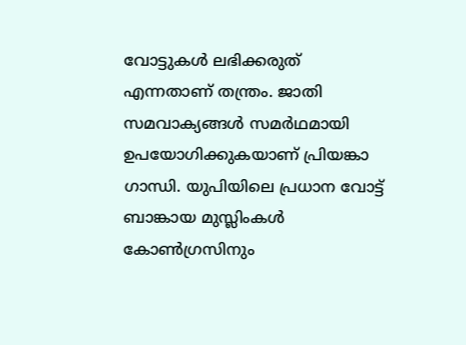വോട്ടുകള്‍ ലഭിക്കരുത് എന്നതാണ് തന്ത്രം. ജാതി സമവാക്യങ്ങള്‍ സമര്‍ഥമായി ഉപയോഗിക്കുകയാണ് പ്രിയങ്കാ ഗാന്ധി. യുപിയിലെ പ്രധാന വോട്ട് ബാങ്കായ മുസ്ലിംകള്‍ കോണ്‍ഗ്രസിനും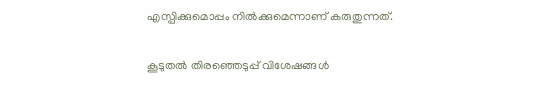എസ്പിക്കുമൊപ്പം നില്‍ക്കുമെന്നാണ് കരുതുന്നത്.

കൂടുതല്‍ തിരഞ്ഞെടുപ്പ് വിശേഷങ്ങള്‍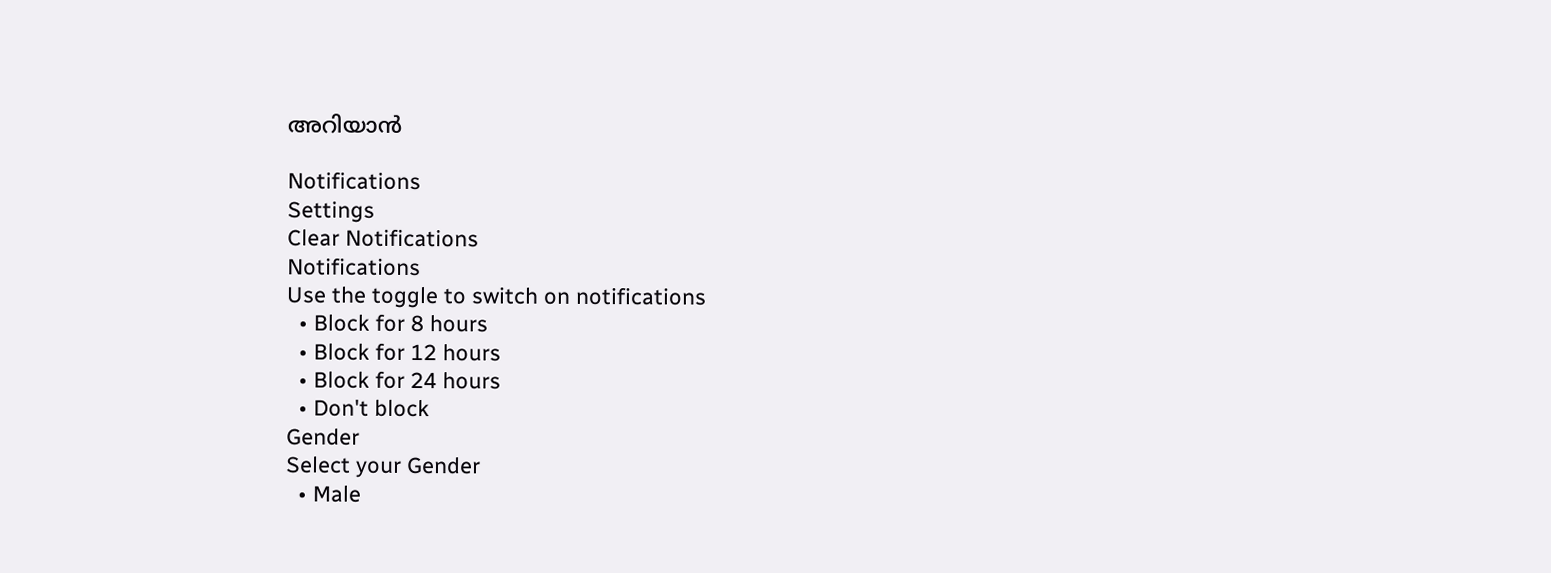അറിയാന്‍

Notifications
Settings
Clear Notifications
Notifications
Use the toggle to switch on notifications
  • Block for 8 hours
  • Block for 12 hours
  • Block for 24 hours
  • Don't block
Gender
Select your Gender
  • Male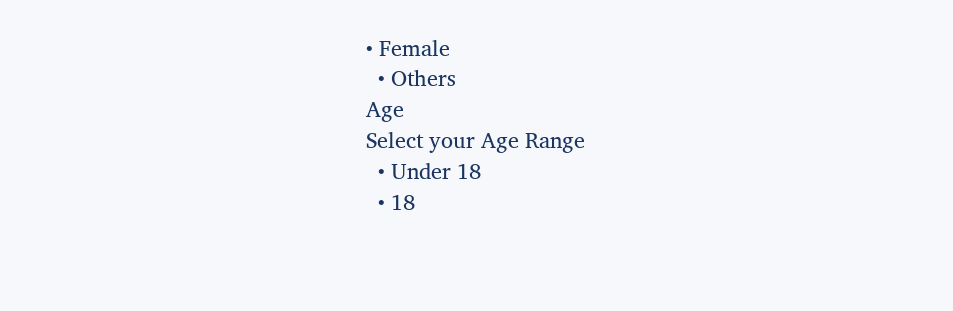• Female
  • Others
Age
Select your Age Range
  • Under 18
  • 18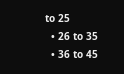to 25
  • 26 to 35
  • 36 to 45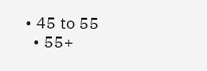• 45 to 55
  • 55+